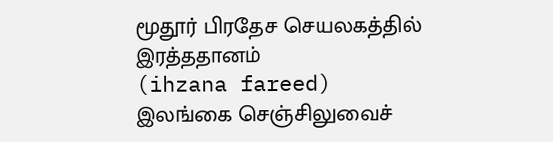மூதூர் பிரதேச செயலகத்தில் இரத்ததானம்
(ihzana fareed)
இலங்கை செஞ்சிலுவைச்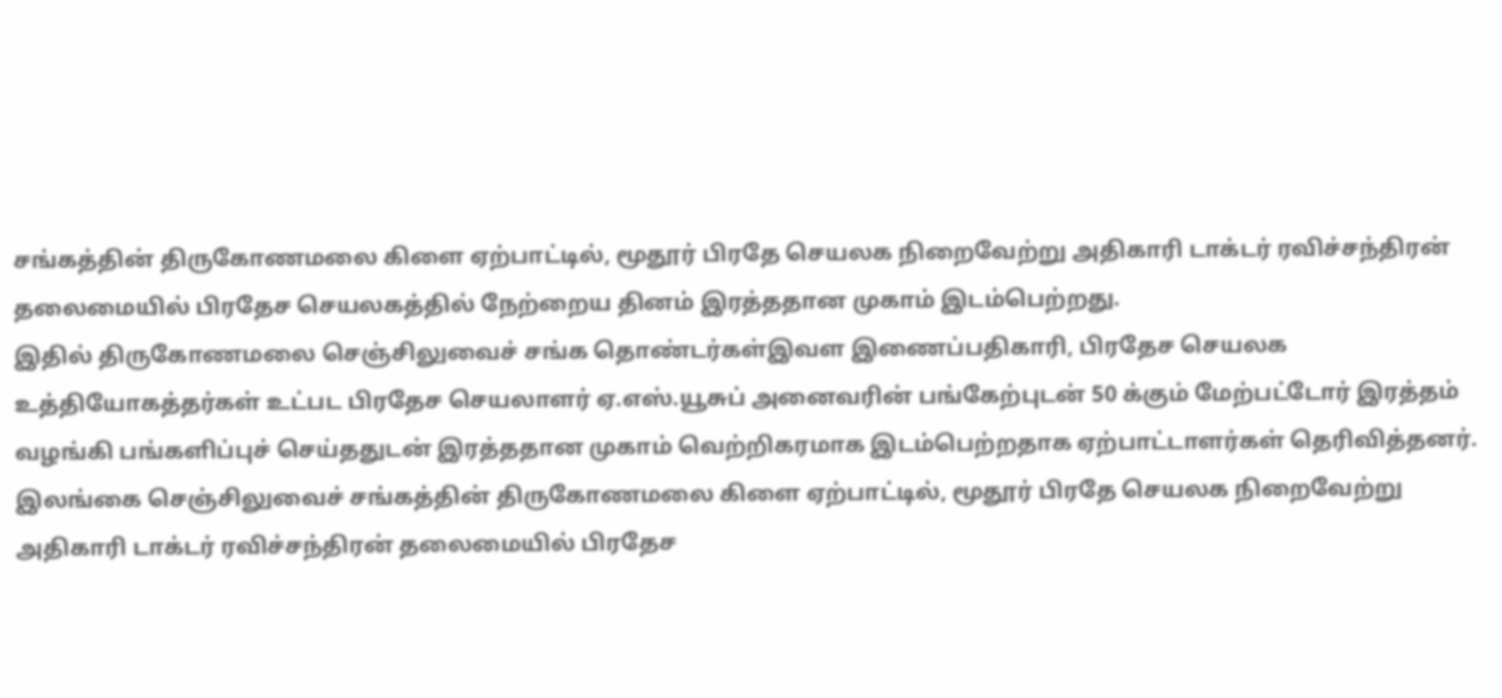சங்கத்தின் திருகோணமலை கிளை ஏற்பாட்டில், மூதூர் பிரதே செயலக நிறைவேற்று அதிகாரி டாக்டர் ரவிச்சந்திரன் தலைமையில் பிரதேச செயலகத்தில் நேற்றைய தினம் இரத்ததான முகாம் இடம்பெற்றது.
இதில் திருகோணமலை செஞ்சிலுவைச் சங்க தொண்டர்கள்இவள இணைப்பதிகாரி, பிரதேச செயலக உத்தியோகத்தர்கள் உட்பட பிரதேச செயலாளர் ஏ.எஸ்.யூசுப் அனைவரின் பங்கேற்புடன் 50 க்கும் மேற்பட்டோர் இரத்தம் வழங்கி பங்களிப்புச் செய்ததுடன் இரத்ததான முகாம் வெற்றிகரமாக இடம்பெற்றதாக ஏற்பாட்டாளர்கள் தெரிவித்தனர்.
இலங்கை செஞ்சிலுவைச் சங்கத்தின் திருகோணமலை கிளை ஏற்பாட்டில், மூதூர் பிரதே செயலக நிறைவேற்று அதிகாரி டாக்டர் ரவிச்சந்திரன் தலைமையில் பிரதேச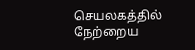செயலகத்தில் நேற்றைய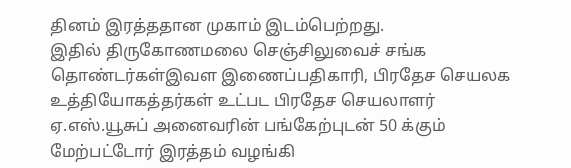தினம் இரத்ததான முகாம் இடம்பெற்றது.
இதில் திருகோணமலை செஞ்சிலுவைச் சங்க தொண்டர்கள்இவள இணைப்பதிகாரி, பிரதேச செயலக உத்தியோகத்தர்கள் உட்பட பிரதேச செயலாளர் ஏ.எஸ்.யூசுப் அனைவரின் பங்கேற்புடன் 50 க்கும் மேற்பட்டோர் இரத்தம் வழங்கி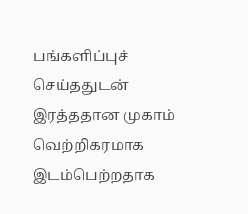பங்களிப்புச் செய்ததுடன் இரத்ததான முகாம் வெற்றிகரமாக இடம்பெற்றதாக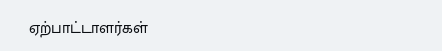ஏற்பாட்டாளர்கள்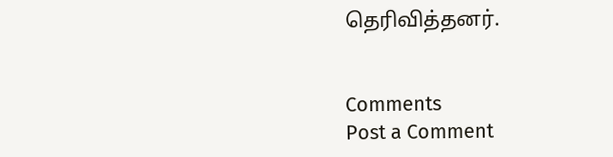தெரிவித்தனர்.


Comments
Post a Comment